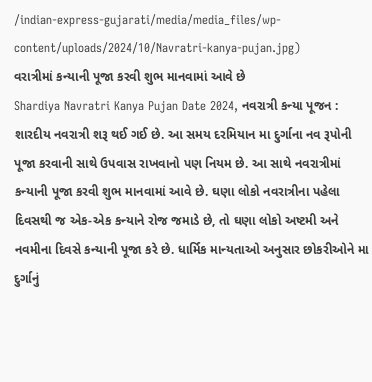/indian-express-gujarati/media/media_files/wp-content/uploads/2024/10/Navratri-kanya-pujan.jpg)
વરાત્રીમાં કન્યાની પૂજા કરવી શુભ માનવામાં આવે છે
Shardiya Navratri Kanya Pujan Date 2024, નવરાત્રી કન્યા પૂજન : શારદીય નવરાત્રી શરૂ થઈ ગઈ છે. આ સમય દરમિયાન મા દુર્ગાના નવ રૂપોની પૂજા કરવાની સાથે ઉપવાસ રાખવાનો પણ નિયમ છે. આ સાથે નવરાત્રીમાં કન્યાની પૂજા કરવી શુભ માનવામાં આવે છે. ઘણા લોકો નવરાત્રીના પહેલા દિવસથી જ એક-એક કન્યાને રોજ જમાડે છે, તો ઘણા લોકો અષ્ટમી અને નવમીના દિવસે કન્યાની પૂજા કરે છે. ધાર્મિક માન્યતાઓ અનુસાર છોકરીઓને મા દુર્ગાનું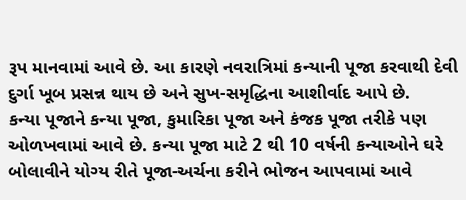રૂપ માનવામાં આવે છે. આ કારણે નવરાત્રિમાં કન્યાની પૂજા કરવાથી દેવી દુર્ગા ખૂબ પ્રસન્ન થાય છે અને સુખ-સમૃદ્ધિના આશીર્વાદ આપે છે.
કન્યા પૂજાને કન્યા પૂજા, કુમારિકા પૂજા અને કંજક પૂજા તરીકે પણ ઓળખવામાં આવે છે. કન્યા પૂજા માટે 2 થી 10 વર્ષની કન્યાઓને ઘરે બોલાવીને યોગ્ય રીતે પૂજા-અર્ચના કરીને ભોજન આપવામાં આવે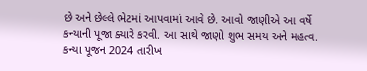છે અને છેલ્લે ભેટમાં આપવામાં આવે છે. આવો જાણીએ આ વર્ષે કન્યાની પૂજા ક્યારે કરવી. આ સાથે જાણો શુભ સમય અને મહત્વ.
કન્યા પૂજન 2024 તારીખ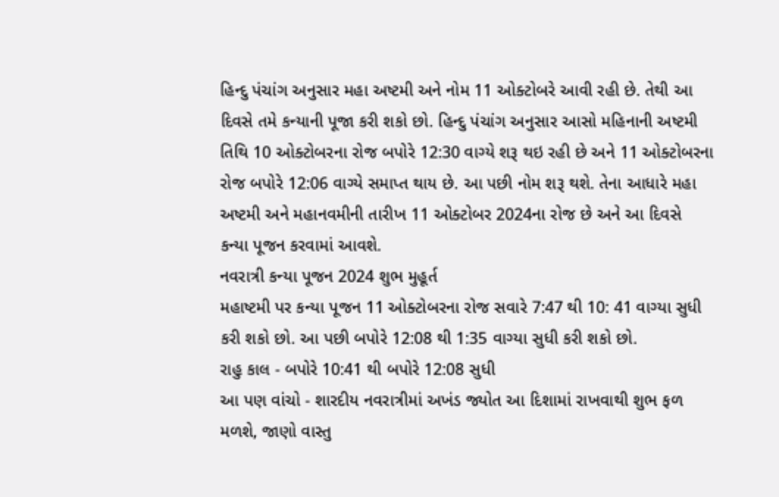હિન્દુ પંચાંગ અનુસાર મહા અષ્ટમી અને નોમ 11 ઓક્ટોબરે આવી રહી છે. તેથી આ દિવસે તમે કન્યાની પૂજા કરી શકો છો. હિન્દુ પંચાંગ અનુસાર આસો મહિનાની અષ્ટમી તિથિ 10 ઓક્ટોબરના રોજ બપોરે 12:30 વાગ્યે શરૂ થઇ રહી છે અને 11 ઓક્ટોબરના રોજ બપોરે 12:06 વાગ્યે સમાપ્ત થાય છે. આ પછી નોમ શરૂ થશે. તેના આધારે મહા અષ્ટમી અને મહાનવમીની તારીખ 11 ઓક્ટોબર 2024ના રોજ છે અને આ દિવસે કન્યા પૂજન કરવામાં આવશે.
નવરાત્રી કન્યા પૂજન 2024 શુભ મુહૂર્ત
મહાષ્ટમી પર કન્યા પૂજન 11 ઓક્ટોબરના રોજ સવારે 7:47 થી 10: 41 વાગ્યા સુધી કરી શકો છો. આ પછી બપોરે 12:08 થી 1:35 વાગ્યા સુધી કરી શકો છો.
રાહુ કાલ - બપોરે 10:41 થી બપોરે 12:08 સુધી
આ પણ વાંચો - શારદીય નવરાત્રીમાં અખંડ જ્યોત આ દિશામાં રાખવાથી શુભ ફળ મળશે, જાણો વાસ્તુ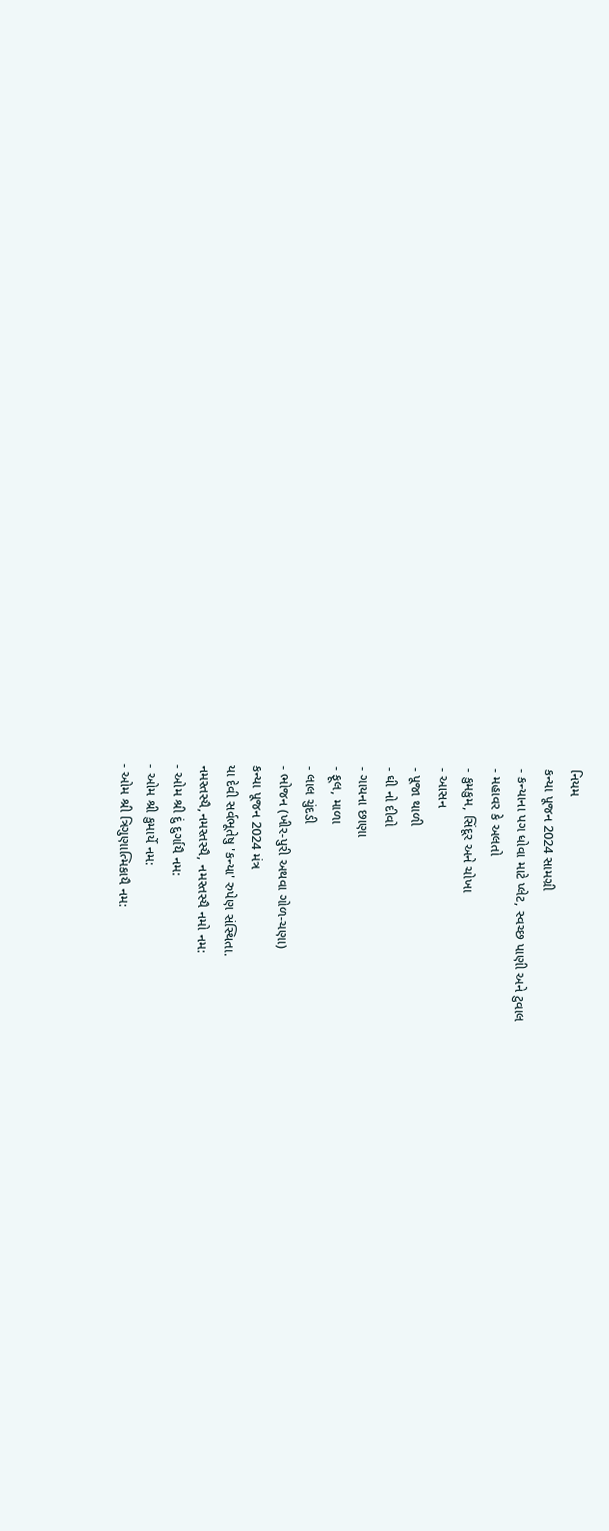નિયમ
કન્યા પૂજન 2024 સામગ્રી
- કન્યાના પગ ધોવા માટે પ્લેટ, સ્વચ્છ પાણી અને ટુવાલ
- મહાવર કે અલતો
- કુમકુમ, સિંદૂર અને ચોખા
- આસન
- પૂજા થાળી
- ઘી નો દીવો
- ગાયના છાણા
- ફૂલ, માળા
- લાલ ચુંદડી
- ભોજન (ખીર-પુરી અથવા ગોળ-ચણા)
કન્યા પૂજન 2024 મંત્ર
યા દેવી સર્વભૂતેષુ 'કન્યા' રુપેણ સંસ્થિતા.
નમસ્તસ્યૈ,નમસ્તસ્યૈ, નમસ્તસ્યૈ નમો નમ:
- ઓમ શ્રી દું દુર્ગાયૈ નમ:
- ઓમ શ્રી કુમાર્યે નમ:
- ઓમ શ્રી ત્રિગુણાત્મિકાયૈ નમ: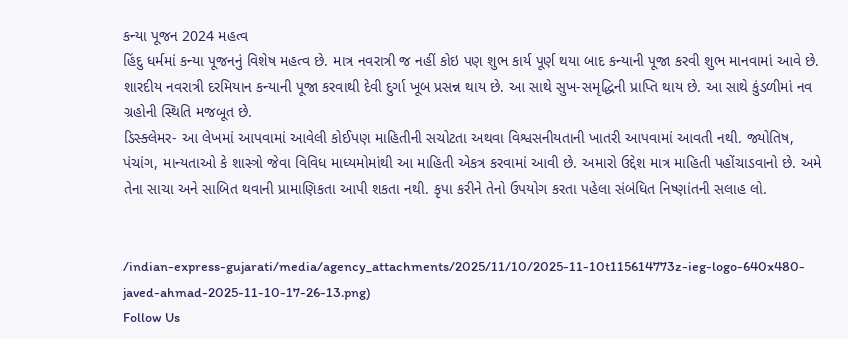કન્યા પૂજન 2024 મહત્વ
હિંદુ ધર્મમાં કન્યા પૂજનનું વિશેષ મહત્વ છે. માત્ર નવરાત્રી જ નહીં કોઇ પણ શુભ કાર્ય પૂર્ણ થયા બાદ કન્યાની પૂજા કરવી શુભ માનવામાં આવે છે. શારદીય નવરાત્રી દરમિયાન કન્યાની પૂજા કરવાથી દેવી દુર્ગા ખૂબ પ્રસન્ન થાય છે. આ સાથે સુખ-સમૃદ્ધિની પ્રાપ્તિ થાય છે. આ સાથે કુંડળીમાં નવ ગ્રહોની સ્થિતિ મજબૂત છે.
ડિસ્ક્લેમર- આ લેખમાં આપવામાં આવેલી કોઈપણ માહિતીની સચોટતા અથવા વિશ્વસનીયતાની ખાતરી આપવામાં આવતી નથી. જ્યોતિષ, પંચાંગ, માન્યતાઓ કે શાસ્ત્રો જેવા વિવિધ માધ્યમોમાંથી આ માહિતી એકત્ર કરવામાં આવી છે. અમારો ઉદ્દેશ માત્ર માહિતી પહોંચાડવાનો છે. અમે તેના સાચા અને સાબિત થવાની પ્રામાણિકતા આપી શકતા નથી. કૃપા કરીને તેનો ઉપયોગ કરતા પહેલા સંબંધિત નિષ્ણાંતની સલાહ લો.


/indian-express-gujarati/media/agency_attachments/2025/11/10/2025-11-10t115614773z-ieg-logo-640x480-javed-ahmad-2025-11-10-17-26-13.png)
Follow Us